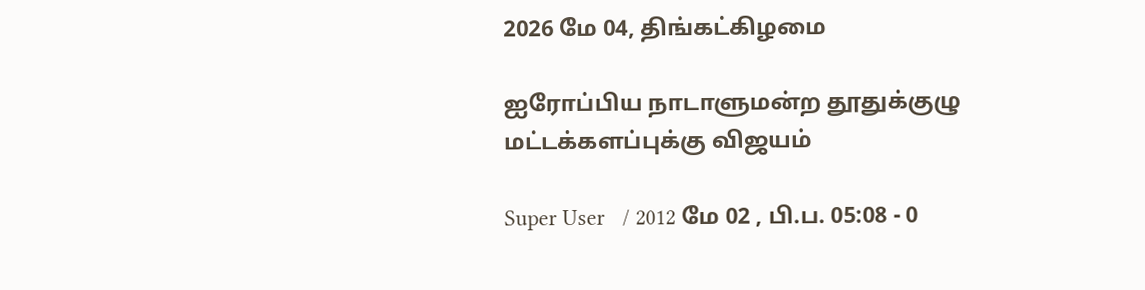2026 மே 04, திங்கட்கிழமை

ஐரோப்பிய நாடாளுமன்ற தூதுக்குழு மட்டக்களப்புக்கு விஜயம்

Super User   / 2012 மே 02 , பி.ப. 05:08 - 0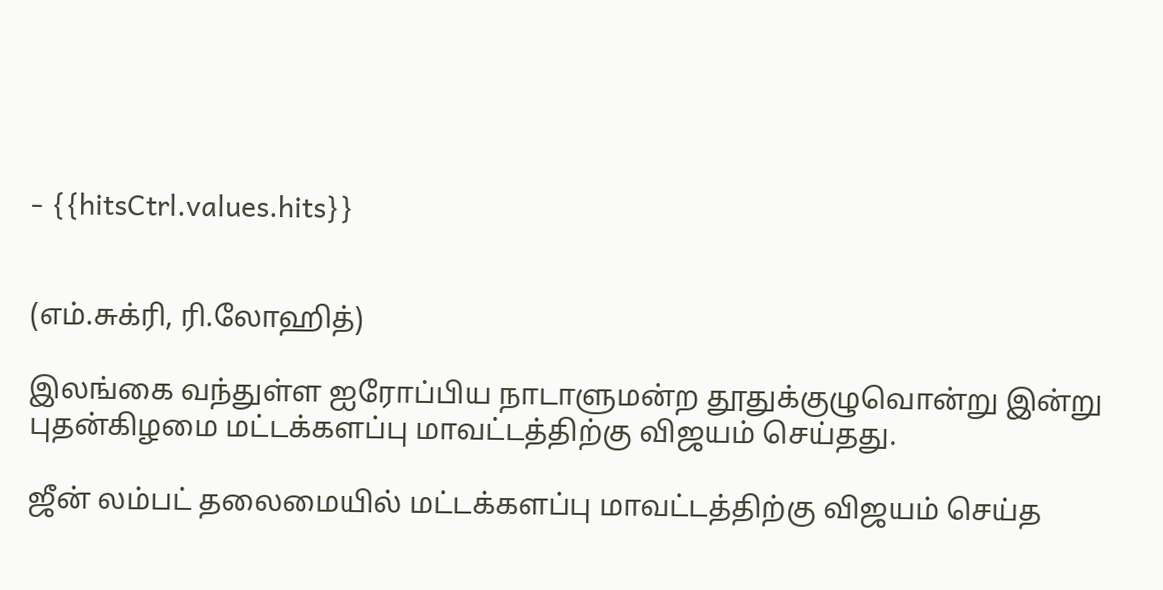- {{hitsCtrl.values.hits}}


(எம்.சுக்ரி, ரி.லோஹித்)

இலங்கை வந்துள்ள ஐரோப்பிய நாடாளுமன்ற தூதுக்குழுவொன்று இன்று புதன்கிழமை மட்டக்களப்பு மாவட்டத்திற்கு விஜயம் செய்தது.

ஜீன் லம்பட் தலைமையில் மட்டக்களப்பு மாவட்டத்திற்கு விஜயம் செய்த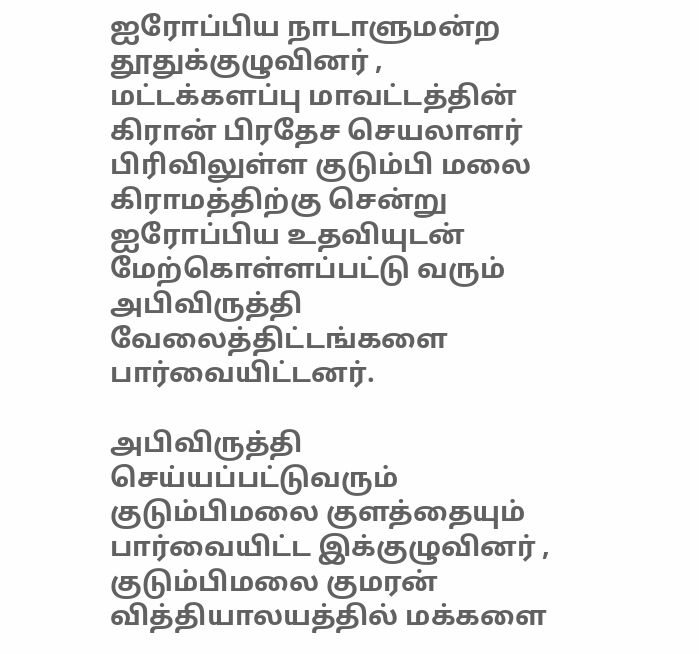ஐரோப்பிய நாடாளுமன்ற தூதுக்குழுவினர் , மட்டக்களப்பு மாவட்டத்தின் கிரான் பிரதேச செயலாளர் பிரிவிலுள்ள குடும்பி மலை கிராமத்திற்கு சென்று  ஐரோப்பிய உதவியுடன் மேற்கொள்ளப்பட்டு வரும் அபிவிருத்தி வேலைத்திட்டங்களை  பார்வையிட்டனர்.

அபிவிருத்தி செய்யப்பட்டுவரும் குடும்பிமலை குளத்தையும்  பார்வையிட்ட இக்குழுவினர் , குடும்பிமலை குமரன் வித்தியாலயத்தில் மக்களை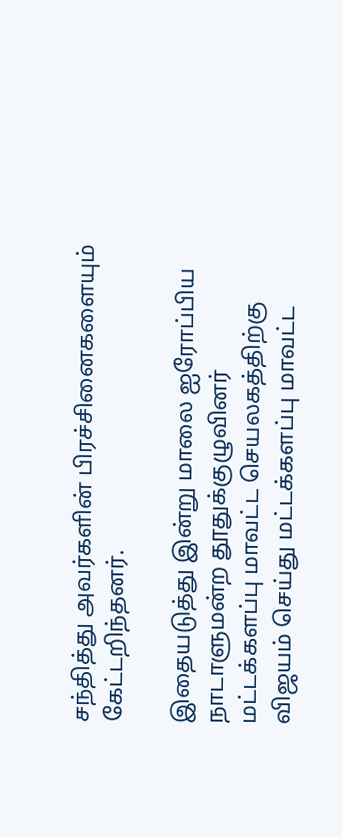சந்தித்து அவர்களின் பிரச்சினைகளையும்  கேட்டறிந்தனர்.

இதையடுத்து இன்று மாலை ஐரோப்பிய நாடாளுமன்ற தூதுக்குழுவினர் மட்டக்களப்பு மாவட்ட செயலகத்திற்கு விஜயம் செய்து மட்டக்களப்பு மாவட்ட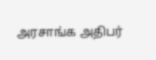அரசாங்க அதிபர்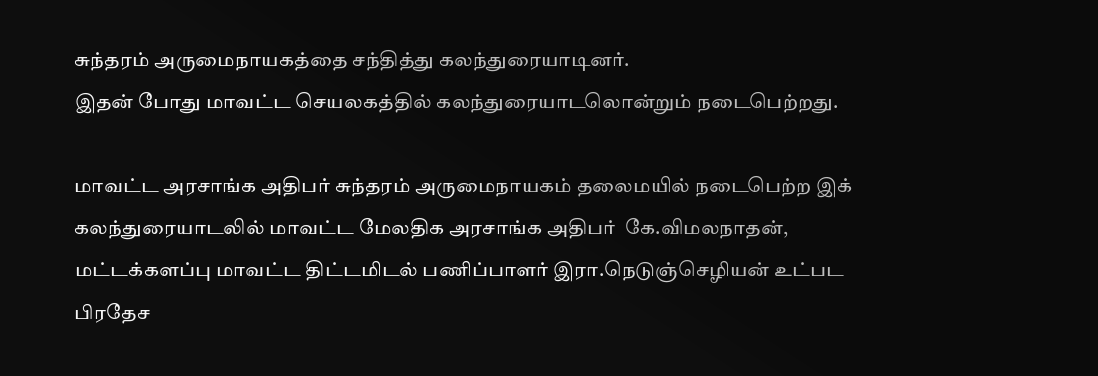சுந்தரம் அருமைநாயகத்தை சந்தித்து கலந்துரையாடினர்.
இதன் போது மாவட்ட செயலகத்தில் கலந்துரையாடலொன்றும் நடைபெற்றது.

மாவட்ட அரசாங்க அதிபர் சுந்தரம் அருமைநாயகம் தலைமயில் நடைபெற்ற இக் கலந்துரையாடலில் மாவட்ட மேலதிக அரசாங்க அதிபர்  கே.விமலநாதன், மட்டக்களப்பு மாவட்ட திட்டமிடல் பணிப்பாளர் இரா.நெடுஞ்செழியன் உட்பட பிரதேச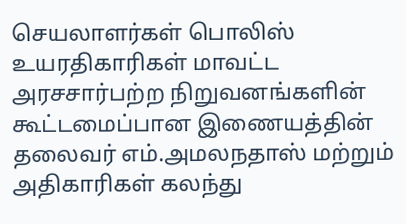செயலாளர்கள் பொலிஸ் உயரதிகாரிகள் மாவட்ட அரசசார்பற்ற நிறுவனங்களின் கூட்டமைப்பான இணையத்தின் தலைவர் எம்.அமலநதாஸ் மற்றும் அதிகாரிகள் கலந்து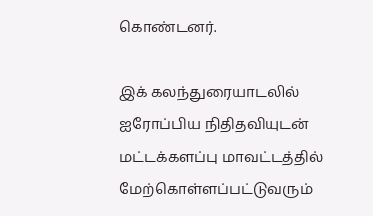கொண்டனர்.

இக் கலந்துரையாடலில் ஐரோப்பிய நிதிதவியுடன் மட்டக்களப்பு மாவட்டத்தில் மேற்கொள்ளப்பட்டுவரும்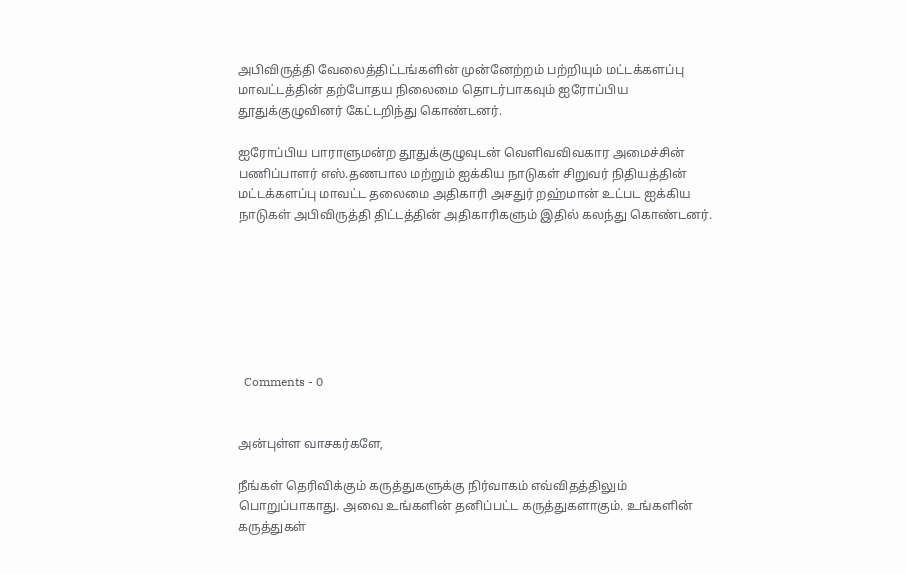அபிவிருத்தி வேலைத்திட்டங்களின் முன்னேற்றம் பற்றியும் மட்டக்களப்பு மாவட்டத்தின் தற்போதய நிலைமை தொடர்பாகவும் ஐரோப்பிய தூதுக்குழுவினர் கேட்டறிந்து கொண்டனர்.

ஐரோப்பிய பாராளுமன்ற தூதுக்குழுவுடன் வெளிவவிவகார அமைச்சின் பணிப்பாளர் எஸ்.தணபால மற்றும் ஐக்கிய நாடுகள் சிறுவர் நிதியத்தின் மட்டக்களப்பு மாவட்ட தலைமை அதிகாரி அசதுர் றஹ்மான் உட்பட ஐக்கிய நாடுகள் அபிவிருத்தி திட்டத்தின் அதிகாரிகளும் இதில் கலந்து கொண்டனர்.







  Comments - 0


அன்புள்ள வாசகர்களே,

நீங்கள் தெரிவிக்கும் கருத்துகளுக்கு நிர்வாகம் எவ்விதத்திலும் பொறுப்பாகாது. அவை உங்களின் தனிப்பட்ட கருத்துகளாகும். உங்களின் கருத்துகள்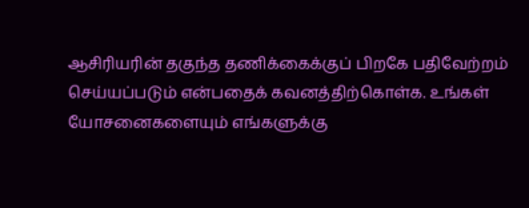ஆசிரியரின் தகுந்த தணிக்கைக்குப் பிறகே பதிவேற்றம் செய்யப்படும் என்பதைக் கவனத்திற்கொள்க. உங்கள் யோசனைகளையும் எங்களுக்கு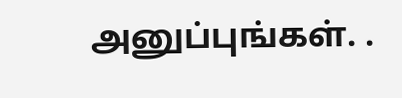அனுப்புங்கள். .